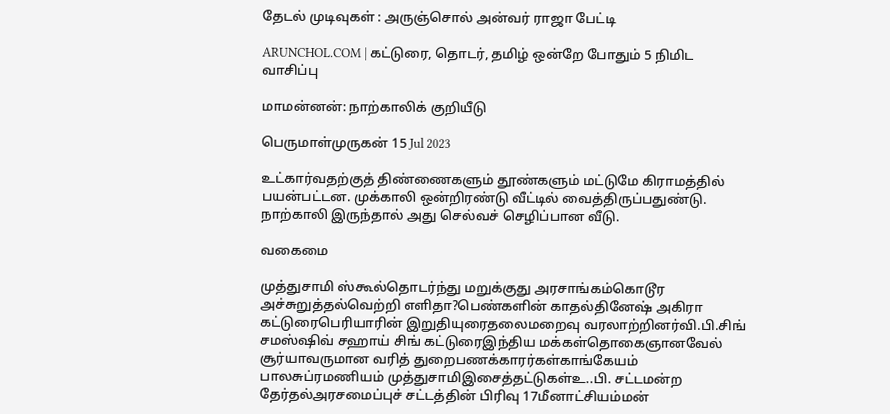தேடல் முடிவுகள் : அருஞ்சொல் அன்வர் ராஜா பேட்டி

ARUNCHOL.COM | கட்டுரை, தொடர், தமிழ் ஒன்றே போதும் 5 நிமிட வாசிப்பு

மாமன்னன்: நாற்காலிக் குறியீடு

பெருமாள்முருகன் 15 Jul 2023

உட்கார்வதற்குத் திண்ணைகளும் தூண்களும் மட்டுமே கிராமத்தில் பயன்பட்டன. முக்காலி ஒன்றிரண்டு வீட்டில் வைத்திருப்பதுண்டு. நாற்காலி இருந்தால் அது செல்வச் செழிப்பான வீடு.

வகைமை

முத்துசாமி ஸ்கூல்தொடர்ந்து மறுக்குது அரசாங்கம்கொடூர அச்சுறுத்தல்வெற்றி எளிதா?பெண்களின் காதல்தினேஷ் அகிரா கட்டுரைபெரியாரின் இறுதியுரைதலைமறைவு வரலாற்றினர்வி.பி.சிங் சமஸ்ஷிவ் சஹாய் சிங் கட்டுரைஇந்திய மக்கள்தொகைஞானவேல் சூர்யாவருமான வரித் துறைபணக்காரர்கள்காங்கேயம் பாலசுப்ரமணியம் முத்துசாமிஇசைத்தட்டுகள்உ..பி. சட்டமன்ற தேர்தல்அரசமைப்புச் சட்டத்தின் பிரிவு 17மீனாட்சியம்மன்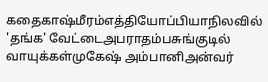கதைகாஷ்மீரம்எத்தியோப்பியாநிலவில் 'தங்க' வேட்டைஅபராதம்பசுங்குடில் வாயுக்கள்முகேஷ் அம்பானிஅன்வர்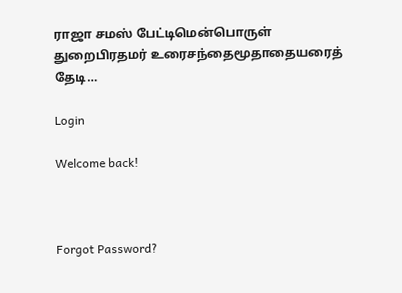ராஜா சமஸ் பேட்டிமென்பொருள் துறைபிரதமர் உரைசந்தைமூதாதையரைத் தேடி…

Login

Welcome back!



Forgot Password?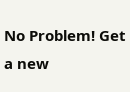No Problem! Get a new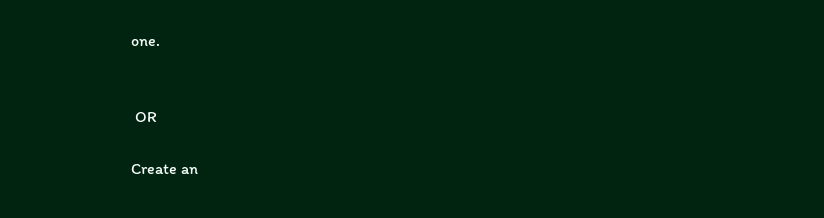one.


 OR

Create an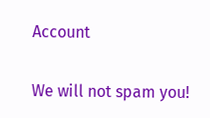Account

We will not spam you!